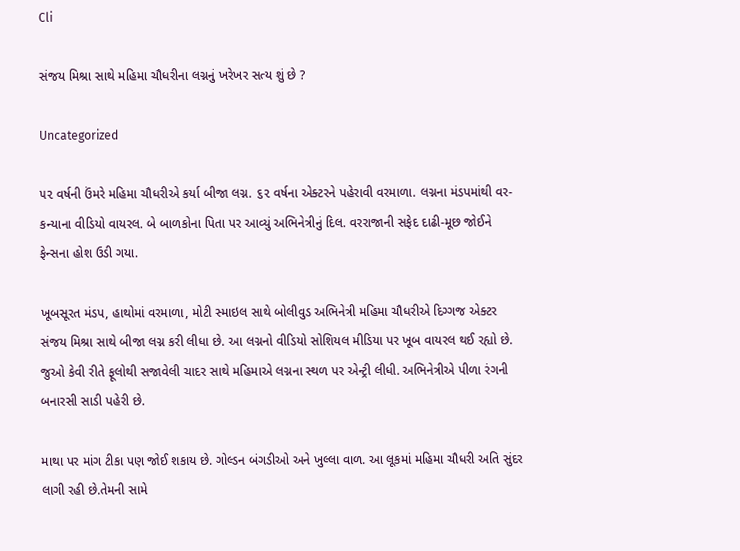Cli

સંજય મિશ્રા સાથે મહિમા ચૌધરીના લગ્નનું ખરેખર સત્ય શું છે ?

Uncategorized

૫૨ વર્ષની ઉંમરે મહિમા ચૌધરીએ કર્યા બીજા લગ્ન. ૬૨ વર્ષના એક્ટરને પહેરાવી વરમાળા. લગ્નના મંડપમાંથી વર-કન્યાના વીડિયો વાયરલ. બે બાળકોના પિતા પર આવ્યું અભિનેત્રીનું દિલ. વરરાજાની સફેદ દાઢી-મૂછ જોઈને ફેન્સના હોશ ઉડી ગયા.

ખૂબસૂરત મંડપ, હાથોમાં વરમાળા, મોટી સ્માઇલ સાથે બોલીવુડ અભિનેત્રી મહિમા ચૌધરીએ દિગ્ગજ એક્ટર સંજય મિશ્રા સાથે બીજા લગ્ન કરી લીધા છે. આ લગ્નનો વીડિયો સોશિયલ મીડિયા પર ખૂબ વાયરલ થઈ રહ્યો છે. જુઓ કેવી રીતે ફૂલોથી સજાવેલી ચાદર સાથે મહિમાએ લગ્નના સ્થળ પર એન્ટ્રી લીધી. અભિનેત્રીએ પીળા રંગની બનારસી સાડી પહેરી છે.

માથા પર માંગ ટીકા પણ જોઈ શકાય છે. ગોલ્ડન બંગડીઓ અને ખુલ્લા વાળ. આ લૂકમાં મહિમા ચૌધરી અતિ સુંદર લાગી રહી છે.તેમની સામે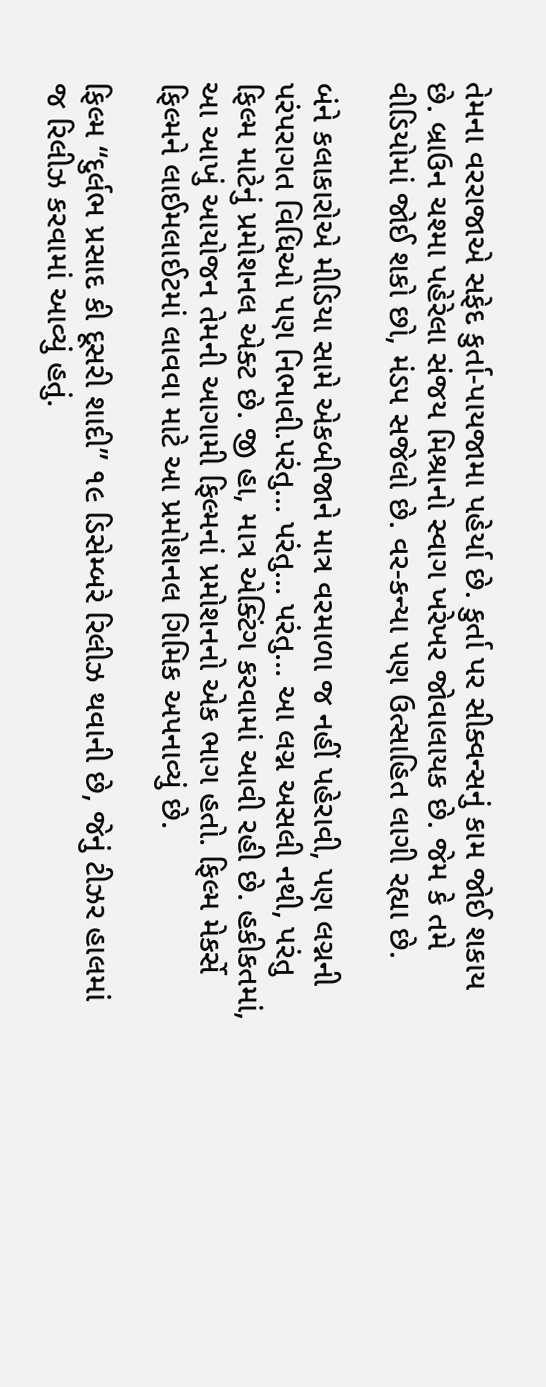તેમના વરરાજાએ સફેદ કુર્તા-પાયજામા પહેર્યા છે. કુર્તા પર સીક્વન્સનું કામ જોઈ શકાય છે. બ્રાઉન ચશ્મા પહેરેલા સંજય મિશ્રાનો સ્વાગ ખરેખર જોવાલાયક છે. જેમ કે તમે વીડિયોમાં જોઈ શકો છો, મંડપ સજેલો છે. વર-કન્યા પણ ઉત્સાહિત લાગી રહ્યા છે.

બંને કલાકારોએ મીડિયા સામે એકબીજાને માત્ર વરમાળા જ નહીં પહેરાવી, પણ લગ્નની પરંપરાગત વિધિઓ પણ નિભાવી.પરંતુ… પરંતુ… પરંતુ… આ લગ્ન અસલી નથી, પરંતુ ફિલ્મ માટેનું પ્રમોશનલ એક્ટ છે. જી હા, માત્ર એક્ટિંગ કરવામાં આવી રહી છે. હકીકતમાં, આ આખું આયોજન તેમની આગામી ફિલ્મનાં પ્રમોશનનો એક ભાગ હતો. ફિલ્મ મેકર્સે ફિલ્મને લાઈમલાઈટમાં લાવવા માટે આ પ્રમોશનલ ગિમિક અપનાવ્યું છે.

ફિલ્મ “દુર્લભ પ્રસાદ કી દૂસરી શાદી” ૧૯ ડિસેમ્બરે રિલીઝ થવાની છે, જેનું ટીઝર હાલમાં જ રિલીઝ કરવામાં આવ્યું હતું.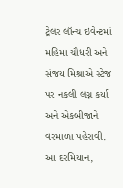ટ્રેલર લૉન્ચ ઇવેન્ટમાં મહિમા ચૌધરી અને સંજય મિશ્રાએ સ્ટેજ પર નકલી લગ્ન કર્યા અને એકબીજાને વરમાળા પહેરાવી. આ દરમિયાન,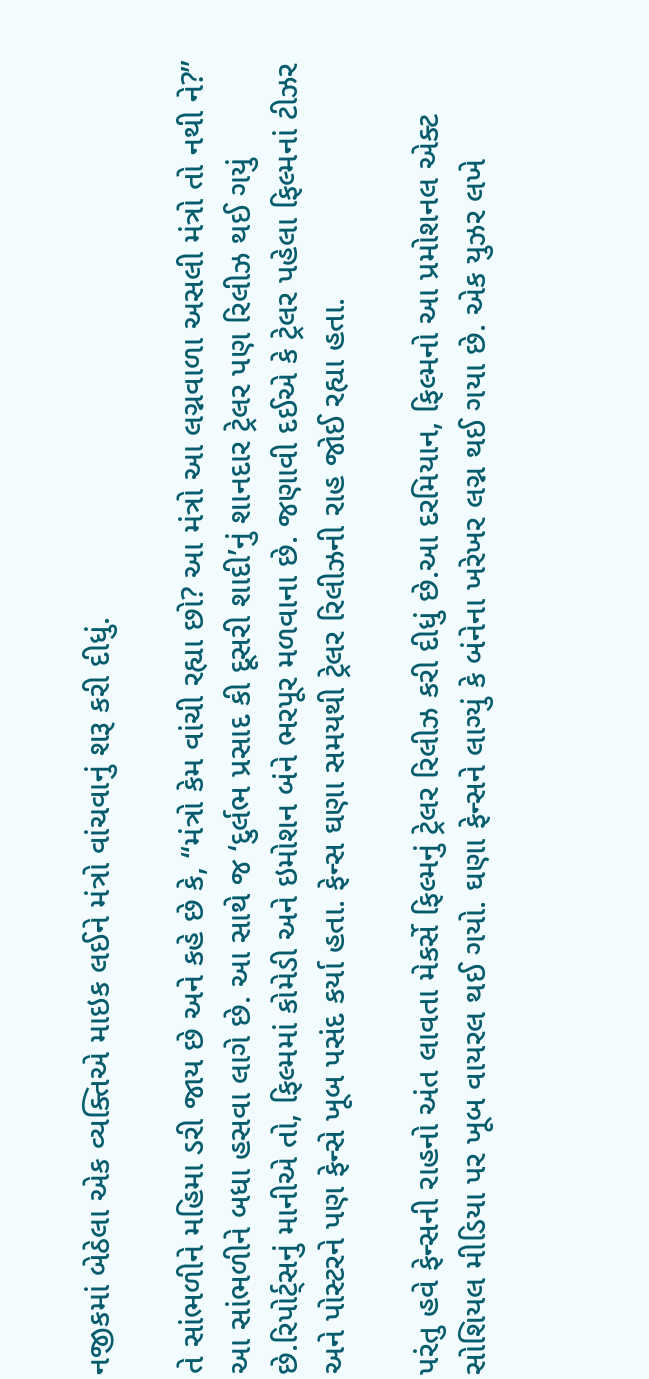નજીકમાં બેઠેલા એક વ્યક્તિએ માઇક લઈને મંત્રો વાંચવાનું શરૂ કરી દીધું.

તે સાંભળીને મહિમા ડરી જાય છે અને કહે છે કે, “મંત્રો કેમ વાંચી રહ્યા છો? આ મંત્રો આ લગ્નવાળા અસલી મંત્રો તો નથી ને?” આ સાંભળીને બધા હસવા લાગે છે. આ સાથે જ ‘દુર્લભ પ્રસાદ કી દૂસરી શાદી’નું શાનદાર ટ્રેલર પણ રિલીઝ થઈ ગયું છે.રિપોર્ટ્સનું માનીએ તો, ફિલ્મમાં કોમેડી અને ઇમોશન બંને ભરપૂર મળવાના છે. જણાવી દઈએ કે ટ્રેલર પહેલા ફિલ્મનાં ટીઝર અને પોસ્ટરને પણ ફેન્સે ખૂબ પસંદ કર્યા હતા. ફેન્સ ઘણા સમયથી ટ્રેલર રિલીઝની રાહ જોઈ રહ્યા હતા.

પરંતુ હવે ફેન્સની રાહનો અંત લાવતા મેકર્સે ફિલ્મનું ટ્રેલર રિલીઝ કરી દીધું છે.આ દરમિયાન, ફિલ્મનો આ પ્રમોશનલ એક્ટ સોશિયલ મીડિયા પર ખૂબ વાયરલ થઈ ગયો. ઘણા ફેન્સને લાગ્યું કે બંનેના ખરેખર લગ્ન થઈ ગયા છે. એક યુઝર લખે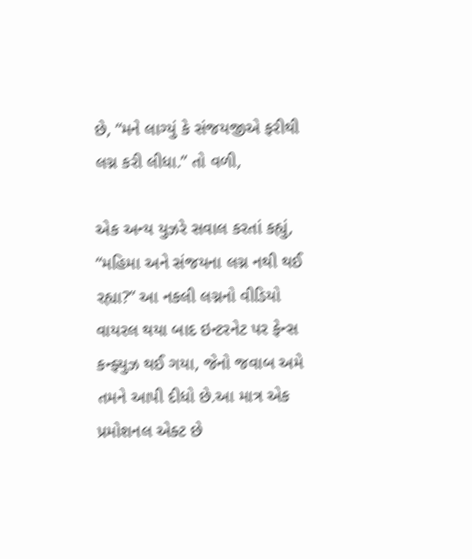છે, “મને લાગ્યું કે સંજયજીએ ફરીથી લગ્ન કરી લીધા.” તો વળી,

એક અન્ય યુઝરે સવાલ કરતાં કહ્યું, “મહિમા અને સંજયના લગ્ન નથી થઈ રહ્યા?” આ નકલી લગ્નનો વીડિયો વાયરલ થયા બાદ ઇન્ટરનેટ પર ફેન્સ કન્ફ્યુઝ થઈ ગયા, જેનો જવાબ અમે તમને આપી દીધો છે.આ માત્ર એક પ્રમોશનલ એક્ટ છે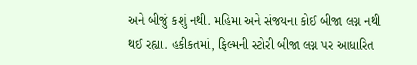અને બીજું કશું નથી. મહિમા અને સંજયના કોઈ બીજા લગ્ન નથી થઈ રહ્યા. હકીકતમાં, ફિલ્મની સ્ટોરી બીજા લગ્ન પર આધારિત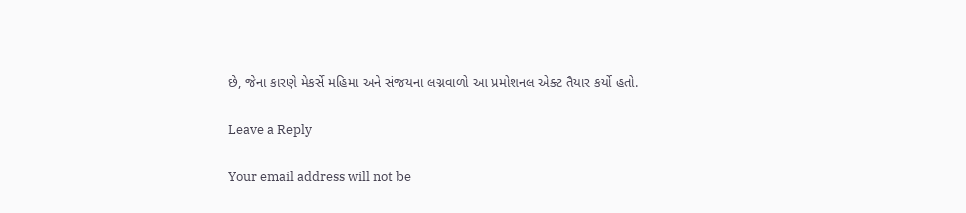છે, જેના કારણે મેકર્સે મહિમા અને સંજયના લગ્નવાળો આ પ્રમોશનલ એક્ટ તૈયાર કર્યો હતો.

Leave a Reply

Your email address will not be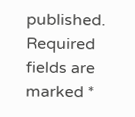published. Required fields are marked *